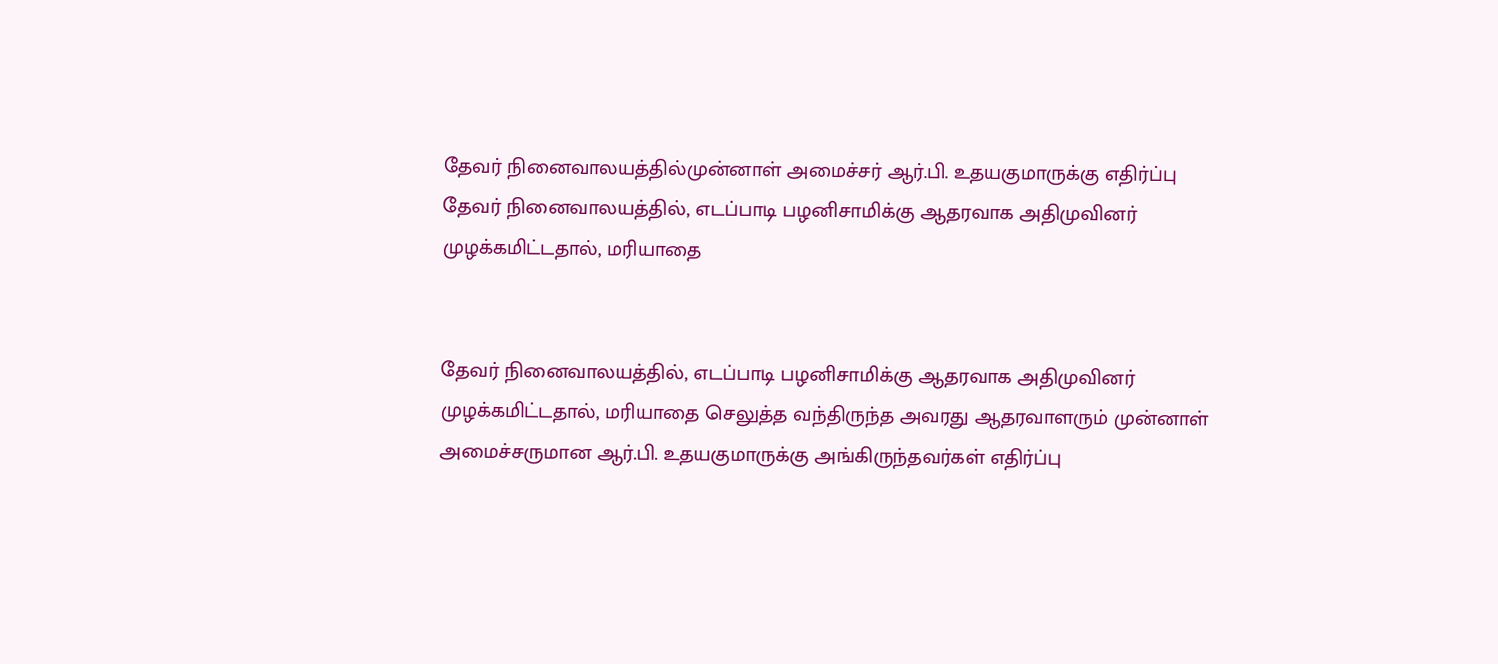தேவர் நினைவாலயத்தில்முன்னாள் அமைச்சர் ஆர்.பி. உதயகுமாருக்கு எதிர்ப்பு
தேவர் நினைவாலயத்தில், எடப்பாடி பழனிசாமிக்கு ஆதரவாக அதிமுவினர் முழக்கமிட்டதால், மரியாதை


தேவர் நினைவாலயத்தில், எடப்பாடி பழனிசாமிக்கு ஆதரவாக அதிமுவினர் முழக்கமிட்டதால், மரியாதை செலுத்த வந்திருந்த அவரது ஆதரவாளரும் முன்னாள் அமைச்சருமான ஆர்.பி. உதயகுமாருக்கு அங்கிருந்தவர்கள் எதிர்ப்பு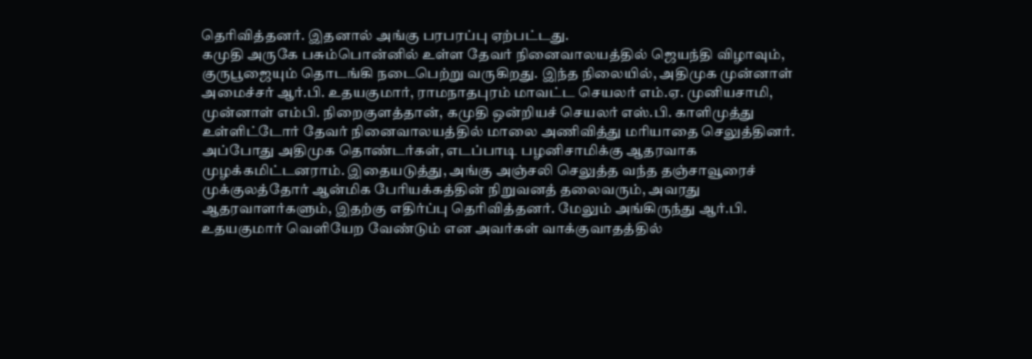தெரிவித்தனர். இதனால் அங்கு பரபரப்பு ஏற்பட்டது.
கமுதி அருகே பசும்பொன்னில் உள்ள தேவர் நினைவாலயத்தில் ஜெயந்தி விழாவும், குருபூஜையும் தொடங்கி நடைபெற்று வருகிறது. இந்த நிலையில், அதிமுக முன்னாள் அமைச்சர் ஆர்.பி. உதயகுமார், ராமநாதபுரம் மாவட்ட செயலர் எம்.ஏ. முனியசாமி, முன்னாள் எம்பி. நிறைகுளத்தான், கமுதி ஒன்றியச் செயலர் எஸ்.பி. காளிமுத்து உள்ளிட்டோர் தேவர் நினைவாலயத்தில் மாலை அணிவித்து மரியாதை செலுத்தினர். அப்போது அதிமுக தொண்டர்கள், எடப்பாடி பழனிசாமிக்கு ஆதரவாக முழக்கமிட்டனராம். இதையடுத்து, அங்கு அஞ்சலி செலுத்த வந்த தஞ்சாவூரைச் முக்குலத்தோர் ஆன்மிக பேரியக்கத்தின் நிறுவனத் தலைவரும், அவரது ஆதரவாளர்களும், இதற்கு எதிர்ப்பு தெரிவித்தனர். மேலும் அங்கிருந்து ஆர்.பி. உதயகுமார் வெளியேற வேண்டும் என அவர்கள் வாக்குவாதத்தில்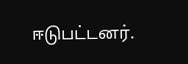ஈடுபட்டனர்.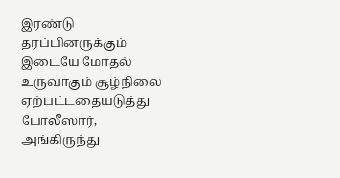இரண்டு தரப்பினருக்கும் இடையே மோதல் உருவாகும் சூழ்நிலை ஏற்பட்டதையடுத்து போலீஸார், அங்கிருந்து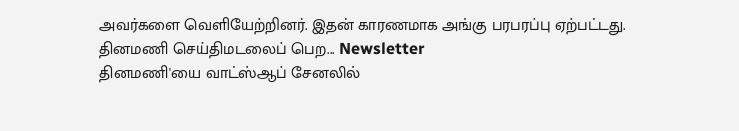அவர்களை வெளியேற்றினர். இதன் காரணமாக அங்கு பரபரப்பு ஏற்பட்டது.
தினமணி செய்திமடலைப் பெற... Newsletter
தினமணி'யை வாட்ஸ்ஆப் சேனலில்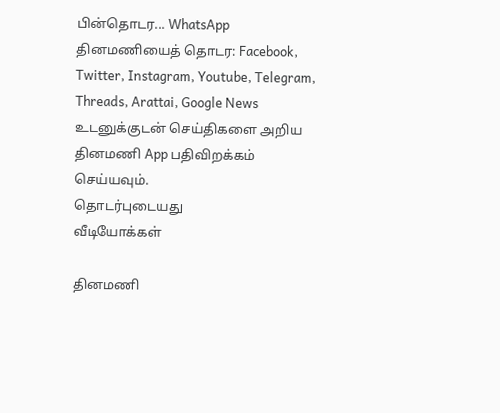பின்தொடர... WhatsApp
தினமணியைத் தொடர: Facebook, Twitter, Instagram, Youtube, Telegram, Threads, Arattai, Google News
உடனுக்குடன் செய்திகளை அறிய தினமணி App பதிவிறக்கம் செய்யவும்.
தொடர்புடையது
வீடியோக்கள்

தினமணி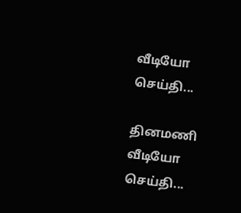வீடியோ செய்தி...

தினமணி வீடியோ செய்தி...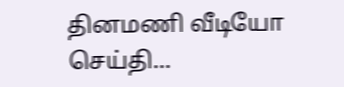தினமணி வீடியோ செய்தி...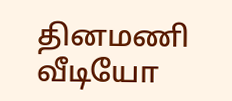தினமணி வீடியோ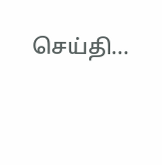செய்தி...